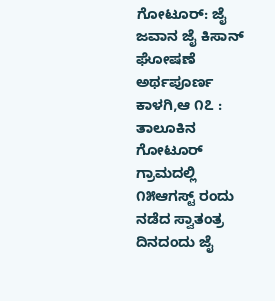ಗೋಟೂರ್: ಜೈ ಜವಾನ ಜೈ ಕಿಸಾನ್ ಘೋಷಣೆ ಅರ್ಥಪೂರ್ಣ
ಕಾಳಗಿ,ಆ ೧೭ : ತಾಲೂಕಿನ ಗೋಟೂರ್ ಗ್ರಾಮದಲ್ಲಿ ೧೫ಆಗಸ್ಟ್ ರಂದು ನಡೆದ ಸ್ವಾತಂತ್ರ ದಿನದಂದು ಜೈ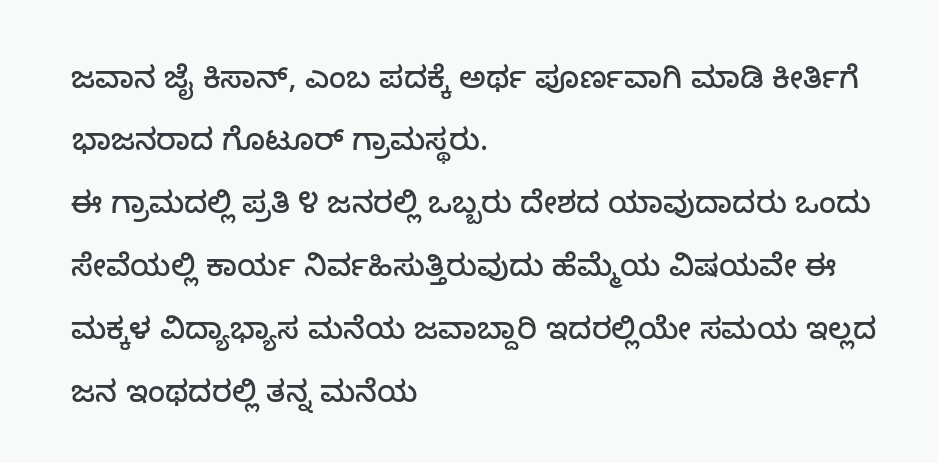ಜವಾನ ಜೈ ಕಿಸಾನ್, ಎಂಬ ಪದಕ್ಕೆ ಅರ್ಥ ಪೂರ್ಣವಾಗಿ ಮಾಡಿ ಕೀರ್ತಿಗೆ ಭಾಜನರಾದ ಗೊಟೂರ್ ಗ್ರಾಮಸ್ಥರು.
ಈ ಗ್ರಾಮದಲ್ಲಿ ಪ್ರತಿ ೪ ಜನರಲ್ಲಿ ಒಬ್ಬರು ದೇಶದ ಯಾವುದಾದರು ಒಂದು ಸೇವೆಯಲ್ಲಿ ಕಾರ್ಯ ನಿರ್ವಹಿಸುತ್ತಿರುವುದು ಹೆಮ್ಮೆಯ ವಿಷಯವೇ ಈ ಮಕ್ಕಳ ವಿದ್ಯಾಭ್ಯಾಸ ಮನೆಯ ಜವಾಬ್ದಾರಿ ಇದರಲ್ಲಿಯೇ ಸಮಯ ಇಲ್ಲದ ಜನ ಇಂಥದರಲ್ಲಿ ತನ್ನ ಮನೆಯ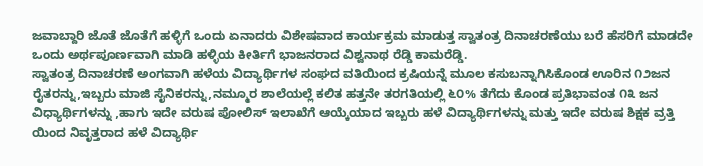ಜವಾಬ್ದಾರಿ ಜೊತೆ ಜೊತೆಗೆ ಹಳ್ಳಿಗೆ ಒಂದು ಏನಾದರು ವಿಶೇಷವಾದ ಕಾರ್ಯಕ್ರಮ ಮಾಡುತ್ತ ಸ್ವಾತಂತ್ರ ದಿನಾಚರಣೆಯು ಬರೆ ಹೆಸರಿಗೆ ಮಾಡದೇ ಒಂದು ಅರ್ಥಪೂರ್ಣವಾಗಿ ಮಾಡಿ ಹಳ್ಳಿಯ ಕೀರ್ತಿಗೆ ಭಾಜನರಾದ ವಿಶ್ವನಾಥ ರೆಡ್ಡಿ ಕಾಮರೆಡ್ಡಿ.
ಸ್ವಾತಂತ್ರ ದಿನಾಚರಣೆ ಅಂಗವಾಗಿ ಹಳೆಯ ವಿದ್ಯಾರ್ಥಿಗಳ ಸಂಘದ ವತಿಯಿಂದ ಕ್ರಷಿಯನ್ನೆ ಮೂಲ ಕಸುಬನ್ನಾಗಿಸಿಕೊಂಡ ಊರಿನ ೧೨ಜನ ರೈತರನ್ನು,ಇಬ್ಬರು ಮಾಜಿ ಸೈನಿಕರನ್ನು,ನಮ್ಮೂರ ಶಾಲೆಯಲ್ಲೆ ಕಲಿತ ಹತ್ತನೇ ತರಗತಿಯಲ್ಲಿ ೬೦% ತೆಗೆದು ಕೊಂಡ ಪ್ರತಿಭಾವಂತ ೧೩ ಜನ ವಿಧ್ಯಾರ್ಥಿಗಳನ್ನು ,ಹಾಗು ಇದೇ ವರುಷ ಪೋಲಿಸ್ ಇಲಾಖೆಗೆ ಆಯ್ಕೆಯಾದ ಇಬ್ಬರು ಹಳೆ ವಿದ್ಯಾರ್ಥಿಗಳನ್ನು ಮತ್ತು ಇದೇ ವರುಷ ಶಿಕ್ಷಕ ವ್ರತ್ತಿ ಯಿಂದ ನಿವೃತ್ತರಾದ ಹಳೆ ವಿದ್ಯಾರ್ಥಿ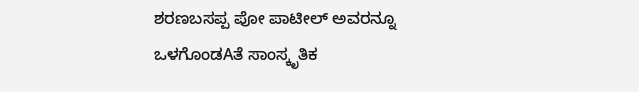ಶರಣಬಸಪ್ಪ ಪೋ ಪಾಟೀಲ್ ಅವರನ್ನೂ ಒಳಗೊಂಡAತೆ ಸಾಂಸ್ಕೃತಿಕ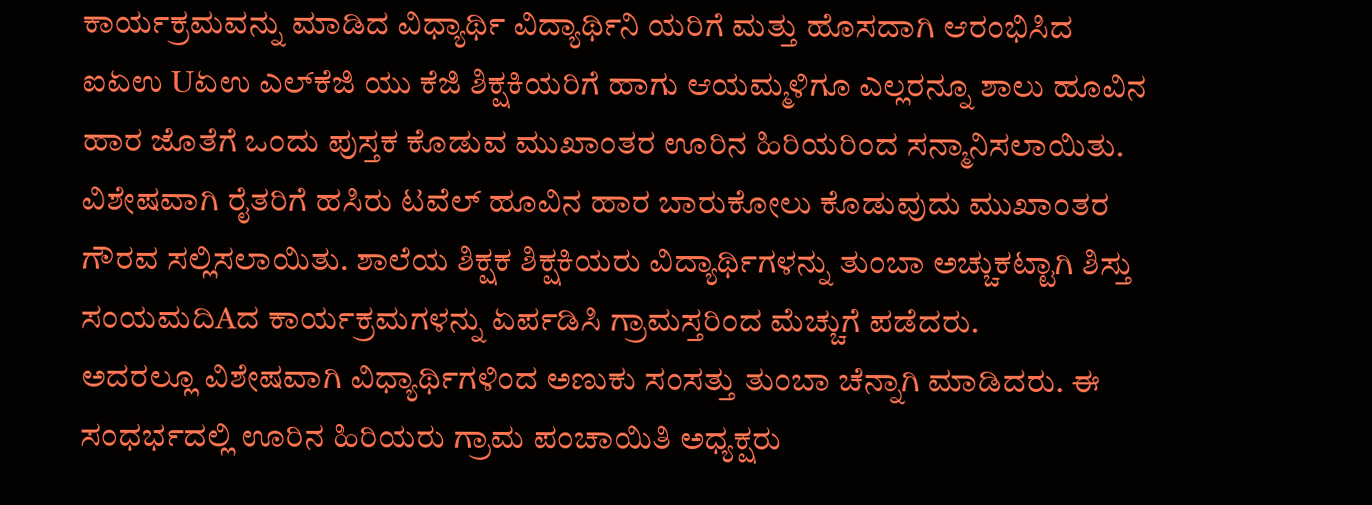ಕಾರ್ಯಕ್ರಮವನ್ನು ಮಾಡಿದ ವಿಧ್ಯಾರ್ಥಿ ವಿದ್ಯಾರ್ಥಿನಿ ಯರಿಗೆ ಮತ್ತು ಹೊಸದಾಗಿ ಆರಂಭಿಸಿದ ಐಏಉ Uಏಉ ಎಲ್‌ಕೆಜಿ ಯು ಕೆಜಿ ಶಿಕ್ಷಕಿಯರಿಗೆ ಹಾಗು ಆಯಮ್ಮಳಿಗೂ ಎಲ್ಲರನ್ನೂ ಶಾಲು ಹೂವಿನ ಹಾರ ಜೊತೆಗೆ ಒಂದು ಪುಸ್ತಕ ಕೊಡುವ ಮುಖಾಂತರ ಊರಿನ ಹಿರಿಯರಿಂದ ಸನ್ಮಾನಿಸಲಾಯಿತು. ವಿಶೇಷವಾಗಿ ರೈತರಿಗೆ ಹಸಿರು ಟವೆಲ್ ಹೂವಿನ ಹಾರ ಬಾರುಕೋಲು ಕೊಡುವುದು ಮುಖಾಂತರ ಗೌರವ ಸಲ್ಲಿಸಲಾಯಿತು. ಶಾಲೆಯ ಶಿಕ್ಷಕ ಶಿಕ್ಷಕಿಯರು ವಿದ್ಯಾರ್ಥಿಗಳನ್ನು ತುಂಬಾ ಅಚ್ಚುಕಟ್ಟಾಗಿ ಶಿಸ್ತು ಸಂಯಮದಿAದ ಕಾರ್ಯಕ್ರಮಗಳನ್ನು ಏರ್ಪಡಿಸಿ ಗ್ರಾಮಸ್ತರಿಂದ ಮೆಚ್ಚುಗೆ ಪಡೆದರು.
ಅದರಲ್ಲೂ ವಿಶೇಷವಾಗಿ ವಿಧ್ಯಾರ್ಥಿಗಳಿಂದ ಅಣುಕು ಸಂಸತ್ತು ತುಂಬಾ ಚೆನ್ನಾಗಿ ಮಾಡಿದರು. ಈ ಸಂಧರ್ಭದಲ್ಲಿ ಊರಿನ ಹಿರಿಯರು ಗ್ರಾಮ ಪಂಚಾಯಿತಿ ಅಧ್ಯಕ್ಷರು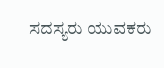ಸದಸ್ಯರು ಯುವಕರು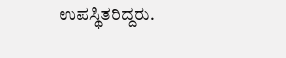ಉಪಸ್ಥಿತರಿದ್ದರು.